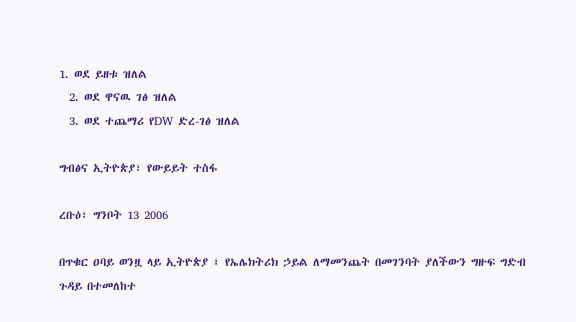1. ወደ ይዘቱ ዝለል
  2. ወደ ዋናዉ ገፅ ዝለል
  3. ወደ ተጨማሪ የDW ድረ-ገፅ ዝለል

ግብፅና ኢትዮጵያ፣ የውይይት ተስፋ

ረቡዕ፣ ግንቦት 13 2006

በጥቁር ዐባይ ወንዟ ላይ ኢትዮጵያ ፣ የኤሌክትሪክ ኃይል ለማመንጨት በመገንባት ያለችውን ግዙፍ ግድብ ጉዳይ በተመለከተ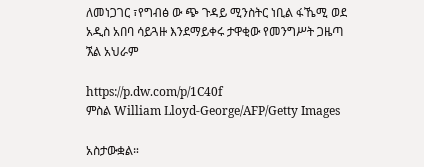ለመነጋገር ፣የግብፅ ው ጭ ጉዳይ ሚንስትር ነቢል ፋኼሚ ወደ አዲስ አበባ ሳይጓዙ እንደማይቀሩ ታዋቂው የመንግሥት ጋዜጣ ኧል አህራም

https://p.dw.com/p/1C40f
ምስል William Lloyd-George/AFP/Getty Images

አስታውቋል።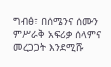ግብፅ፣ በሰሜንና ሰሙን ምሥራቅ አፍሪቃ ሰላምና መረጋጋት እንደሚሹ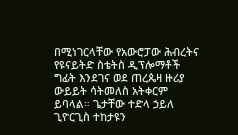በሚነገርላቸው የአውሮፓው ሕብረትና የዩናይትድ ስቴትስ ዲፕሎማቶች ግፊት እንደገና ወደ ጠረጴዛ ዙሪያ ውይይት ሳትመለስ አትቀርም ይባላል። ጌታቸው ተድላ ኃይለ ጊዮርጊስ ተከታዩን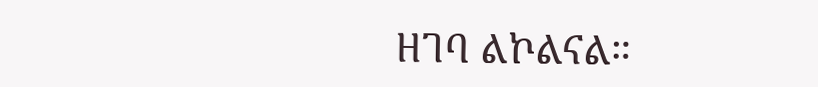ዘገባ ልኮልናል።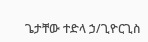ጌታቸው ተድላ ኃ/ጊዮርጊስ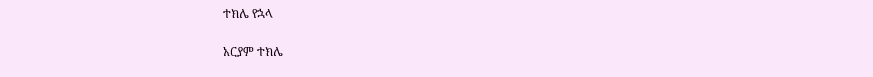ተክሌ የኋላ

አርያም ተክሌ